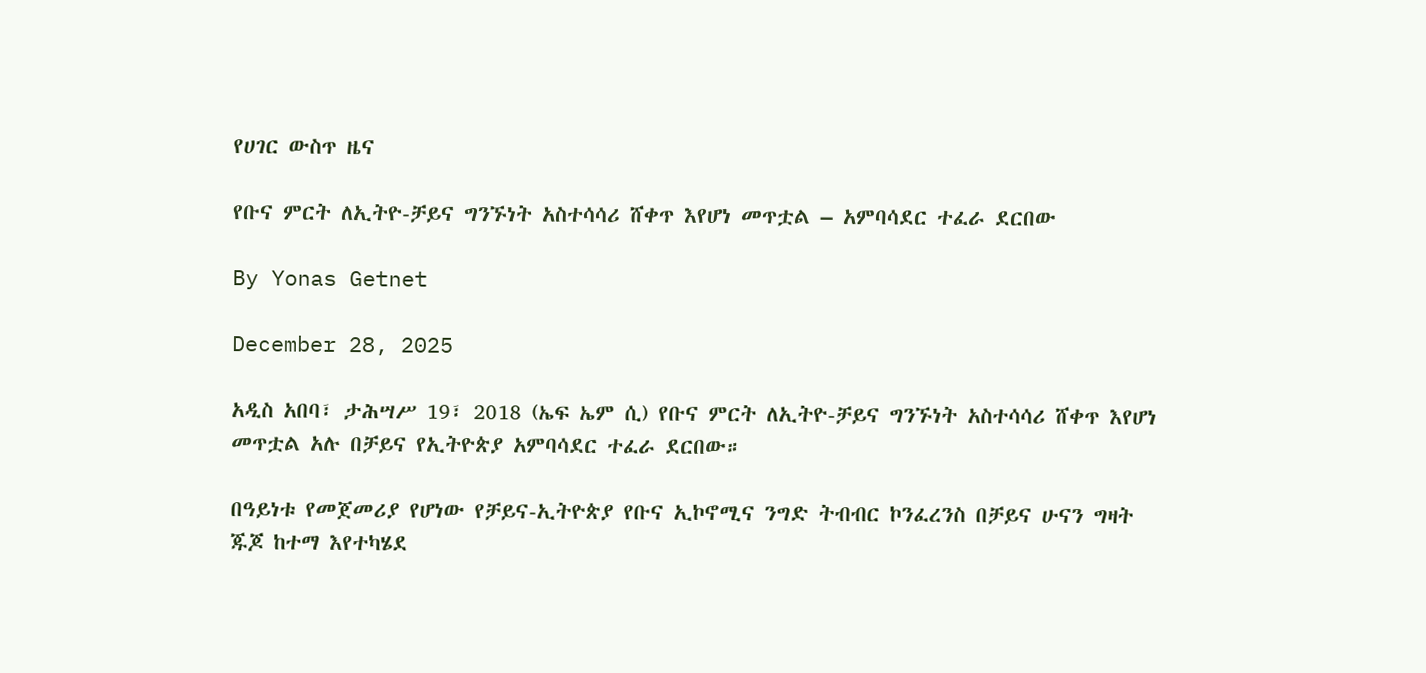የሀገር ውስጥ ዜና

የቡና ምርት ለኢትዮ-ቻይና ግንኙነት አስተሳሳሪ ሸቀጥ እየሆነ መጥቷል – አምባሳደር ተፈራ ደርበው

By Yonas Getnet

December 28, 2025

አዲስ አበባ፣ ታሕሣሥ 19፣ 2018 (ኤፍ ኤም ሲ) የቡና ምርት ለኢትዮ-ቻይና ግንኙነት አስተሳሳሪ ሸቀጥ እየሆነ መጥቷል አሉ በቻይና የኢትዮጵያ አምባሳደር ተፈራ ደርበው።

በዓይነቱ የመጀመሪያ የሆነው የቻይና-ኢትዮጵያ የቡና ኢኮኖሚና ንግድ ትብብር ኮንፈረንስ በቻይና ሁናን ግዛት ጁጆ ከተማ እየተካሄደ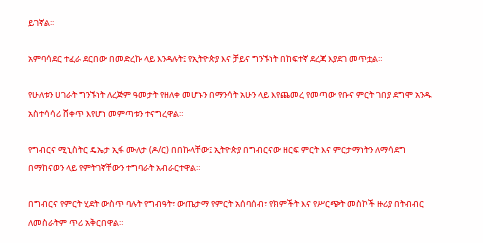ይገኛል፡፡

አምባሳደር ተፈራ ደርበው በመድረኩ ላይ እንዳሉት፤ የኢትዮጵያ እና ቻይና ግንኙነት በከፍተኛ ደረጃ እያደገ መጥቷል።

የሁለቱን ሀገራት ግንኙነት ለረጅም ዓመታት የዘለቀ መሆኑን በማንሳት አሁን ላይ እየጨመረ የመጣው የቡና ምርት ገበያ ደግሞ አንዱ አስተሳሳሪ ሸቀጥ እየሆነ መምጣቱን ተናግረዋል።

የግብርና ሚኒስትር ዴኤታ ኢፋ ሙለታ (ዶ/ር) በበኩላቸው፤ ኢትዮጵያ በግብርናው ዘርፍ ምርት እና ምርታማነትን ለማሳደግ በማከናወን ላይ የምትገኛቸውን ተግባራት አብራርተዋል።

በግብርና የምርት ሂደት ውስጥ ባሉት የግብዓት፣ ውጤታማ የምርት አሰባሰብ፣ የክምችት እና የሥርጭት መስኮች ዙሪያ በትብብር ለመስራትም ጥሪ አቅርበዋል።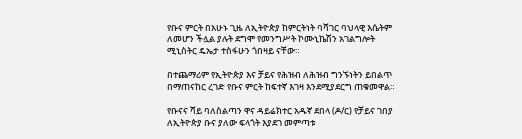የቡና ምርት በአሁኑ ጊዜ ለኢትዮጵያ ከምርትነት ባሻገር ባህላዊ እሴትም ለመሆን ችሏል ያሉት ደግሞ የመንግሥት ኮሙኒኬሽን አገልግሎት ሚኒስትር ዴኤታ ተስፋሁን ጎበዛይ ናቸው።

በተጨማሪም የኢትዮጵያ እና ቻይና የሕዝብ ለሕዝብ ግንኙነትን ይበልጥ በማጠናከር ረገድ የቡና ምርት ከፍተኛ እገዛ እንደሚያደርግ ጠቁመዋል።

የቡናና ሻይ ባለስልጣን ዋና ዳይሬክተር አዱኛ ደበላ (ዶ/ር) የቻይና ገበያ ለኢትዮጵያ ቡና ያለው ፍላጎት እያደገ መምጣቱ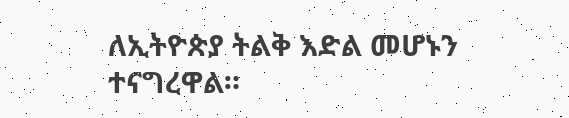ለኢትዮጵያ ትልቅ እድል መሆኑን ተናግረዋል።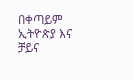በቀጣይም ኢትዮጵያ እና ቻይና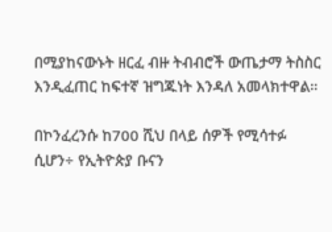በሚያከናውኑት ዘርፈ ብዙ ትብብሮች ውጤታማ ትስስር እንዲፈጠር ከፍተኛ ዝግጁነት እንዳለ አመላክተዋል።

በኮንፈረንሱ ከ700 ሺህ በላይ ሰዎች የሚሳተፉ ሲሆን÷ የኢትዮጵያ ቡናን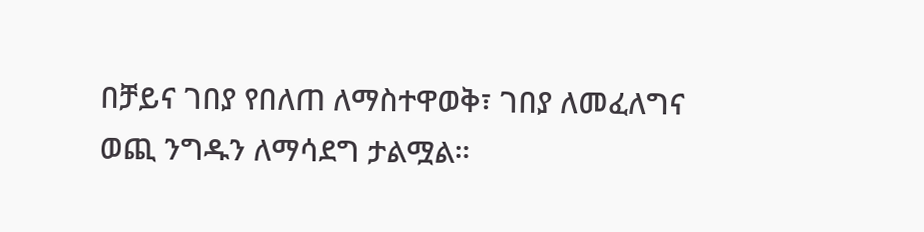በቻይና ገበያ የበለጠ ለማስተዋወቅ፣ ገበያ ለመፈለግና ወጪ ንግዱን ለማሳደግ ታልሟል።